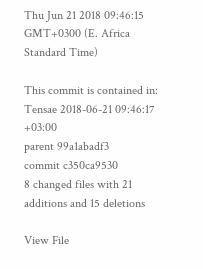Thu Jun 21 2018 09:46:15 GMT+0300 (E. Africa Standard Time)

This commit is contained in:
Tensae 2018-06-21 09:46:17 +03:00
parent 99a1abadf3
commit c350ca9530
8 changed files with 21 additions and 15 deletions

View File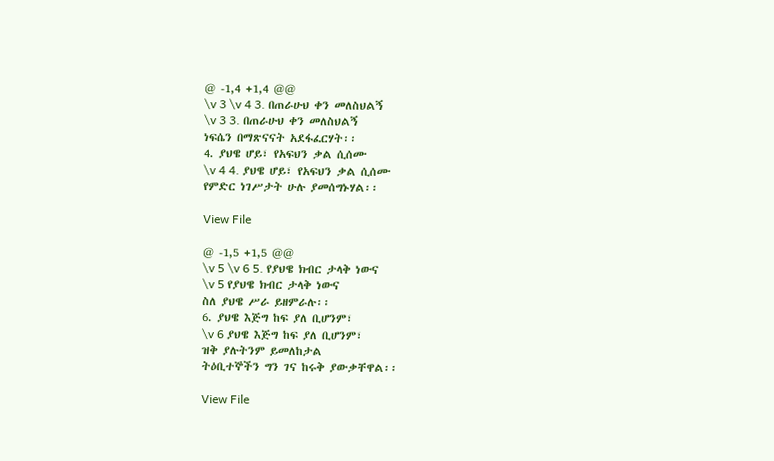@ -1,4 +1,4 @@
\v 3 \v 4 3. በጠራሁህ ቀን መለስህልኝ
\v 3 3. በጠራሁህ ቀን መለስህልኝ
ነፍሴን በማጽናናት አደፋፈርሃት፡፡
4. ያህዌ ሆይ፣ የአፍህን ቃል ሲሰሙ
\v 4 4. ያህዌ ሆይ፣ የአፍህን ቃል ሲሰሙ
የምድር ነገሥታት ሁሉ ያመሰግኑሃል፡፡

View File

@ -1,5 +1,5 @@
\v 5 \v 6 5. የያህዌ ክብር ታላቅ ነውና
\v 5 የያህዌ ክብር ታላቅ ነውና
ስለ ያህዌ ሥራ ይዘምራሉ፡፡
6. ያህዌ እጅግ ከፍ ያለ ቢሆንም፣
\v 6 ያህዌ እጅግ ከፍ ያለ ቢሆንም፣
ዝቅ ያሉትንም ይመለከታል
ትዕቢተኞችን ግን ገና ከሩቅ ያውቃቸዋል፡፡

View File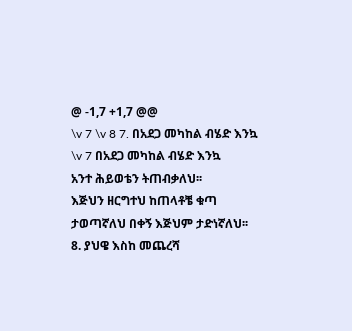@ -1,7 +1,7 @@
\v 7 \v 8 7. በአደጋ መካከል ብሄድ እንኳ
\v 7 በአደጋ መካከል ብሄድ እንኳ
አንተ ሕይወቴን ትጠብቃለህ፡፡
እጅህን ዘርግተህ ከጠላቶቼ ቁጣ
ታወጣኛለህ በቀኝ እጅህም ታድነኛለህ፡፡
8. ያህዌ እስከ መጨረሻ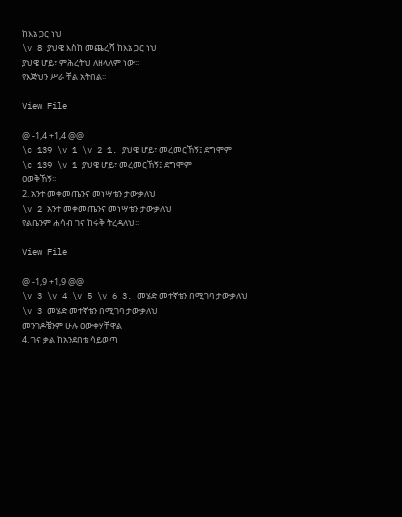ከእኔ ጋር ነህ
\v 8 ያህዌ እስከ መጨረሻ ከእኔ ጋር ነህ
ያህዌ ሆይ፣ ምሕረትህ ለዘላለም ነው፡፡
የእጅህን ሥራ ቸል አትበል፡፡

View File

@ -1,4 +1,4 @@
\c 139 \v 1 \v 2 1. ያህዌ ሆይ፣ መረመርኸኝ፤ ደግሞም
\c 139 \v 1 ያህዌ ሆይ፣ መረመርኸኝ፤ ደግሞም
ዐወቅኸኝ፡፡
2. አንተ መቀመጤንና መነሣቴን ታውቃለህ
\v 2 አንተ መቀመጤንና መነሣቴን ታውቃለህ
የልቤንም ሐሳብ ገና ከሩቅ ትረዳለህ፡፡

View File

@ -1,9 +1,9 @@
\v 3 \v 4 \v 5 \v 6 3. መሄድ መተኛቴን በሚገባ ታውቃለህ
\v 3 መሄድ መተኛቴን በሚገባ ታውቃለህ
መንገዶቼንም ሁሉ ዐውቀሃቸዋል
4. ገና ቃል ከአንደበቴ ሳይወጣ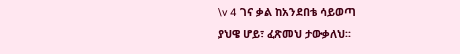\v 4 ገና ቃል ከአንደበቴ ሳይወጣ
ያህዌ ሆይ፣ ፈጽመህ ታውቃለህ፡፡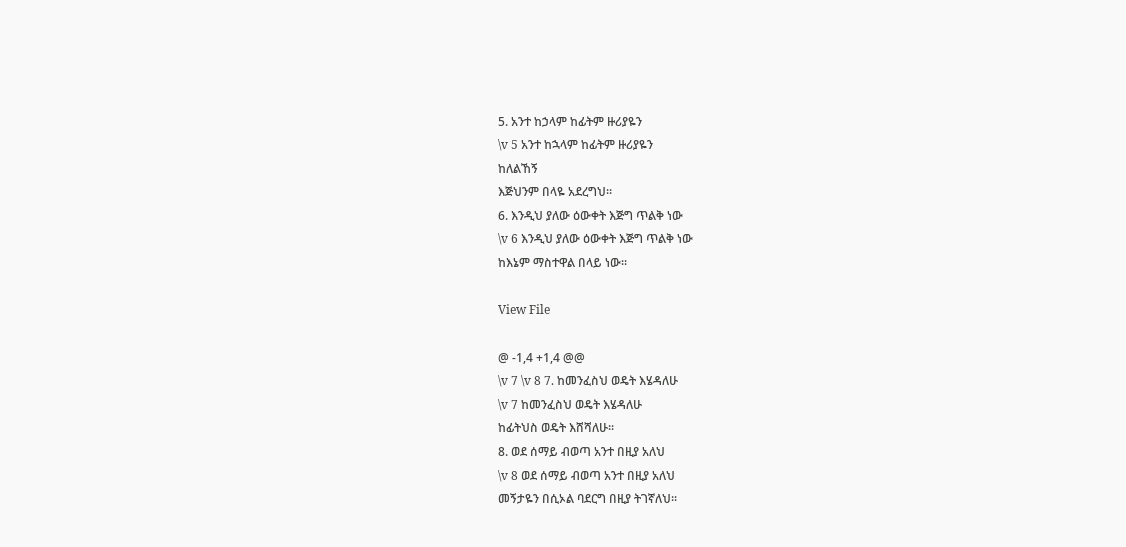5. አንተ ከኃላም ከፊትም ዙሪያዬን
\v 5 አንተ ከኋላም ከፊትም ዙሪያዬን
ከለልኸኝ
እጅህንም በላዬ አደረግህ፡፡
6. እንዲህ ያለው ዕውቀት እጅግ ጥልቅ ነው
\v 6 እንዲህ ያለው ዕውቀት እጅግ ጥልቅ ነው
ከእኔም ማስተዋል በላይ ነው፡፡

View File

@ -1,4 +1,4 @@
\v 7 \v 8 7. ከመንፈስህ ወዴት እሄዳለሁ
\v 7 ከመንፈስህ ወዴት እሄዳለሁ
ከፊትህስ ወዴት እሸሻለሁ፡፡
8. ወደ ሰማይ ብወጣ አንተ በዚያ አለህ
\v 8 ወደ ሰማይ ብወጣ አንተ በዚያ አለህ
መኝታዬን በሲኦል ባደርግ በዚያ ትገኛለህ፡፡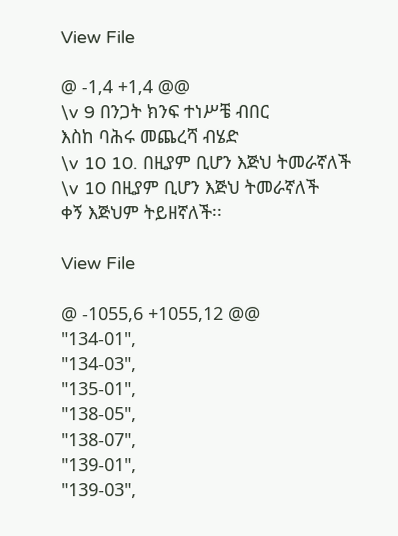View File

@ -1,4 +1,4 @@
\v 9 በንጋት ክንፍ ተነሥቼ ብበር
እስከ ባሕሩ መጨረሻ ብሄድ
\v 10 10. በዚያም ቢሆን እጅህ ትመራኛለች
\v 10 በዚያም ቢሆን እጅህ ትመራኛለች
ቀኝ እጅህም ትይዘኛለች፡፡

View File

@ -1055,6 +1055,12 @@
"134-01",
"134-03",
"135-01",
"138-05",
"138-07",
"139-01",
"139-03",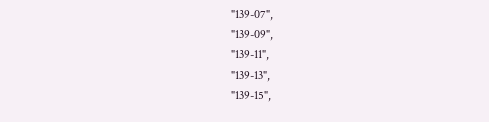"139-07",
"139-09",
"139-11",
"139-13",
"139-15",